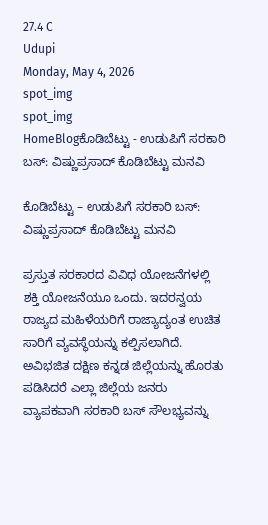27.4 C
Udupi
Monday, May 4, 2026
spot_img
spot_img
HomeBlogಕೊಡಿಬೆಟ್ಟು - ಉಡುಪಿಗೆ ಸರಕಾರಿ ಬಸ್: ವಿಷ್ಣುಪ್ರಸಾದ್ ಕೊಡಿಬೆಟ್ಟು ಮನವಿ

ಕೊಡಿಬೆಟ್ಟು – ಉಡುಪಿಗೆ ಸರಕಾರಿ ಬಸ್: ವಿಷ್ಣುಪ್ರಸಾದ್ ಕೊಡಿಬೆಟ್ಟು ಮನವಿ

ಪ್ರಸ್ತುತ ಸರಕಾರದ ವಿವಿಧ ಯೋಜನೆಗಳಲ್ಲಿ ಶಕ್ತಿ ಯೋಜನೆಯೂ ಒಂದು. ಇದರನ್ವಯ ರಾಜ್ಯದ ಮಹಿಳೆಯರಿಗೆ ರಾಜ್ಯಾದ್ಯಂತ ಉಚಿತ ಸಾರಿಗೆ ವ್ಯವಸ್ಥೆಯನ್ನು ಕಲ್ಪಿಸಲಾಗಿದೆ. ಅವಿಭಜಿತ ದಕ್ಷಿಣ ಕನ್ನಡ ಜಿಲ್ಲೆಯನ್ನು ಹೊರತು ಪಡಿಸಿದರೆ ಎಲ್ಲಾ ಜಿಲ್ಲೆಯ ಜನರು ವ್ಯಾಪಕವಾಗಿ ಸರಕಾರಿ ಬಸ್ ಸೌಲಭ್ಯವನ್ನು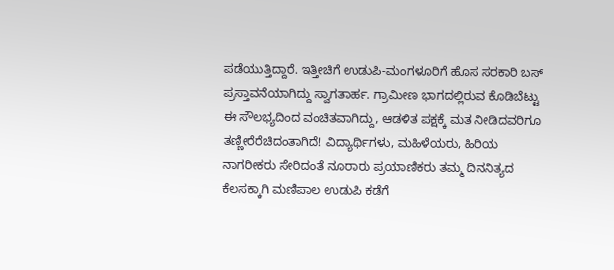ಪಡೆಯುತ್ತಿದ್ದಾರೆ. ಇತ್ತೀಚಿಗೆ ಉಡುಪಿ-ಮಂಗಳೂರಿಗೆ ಹೊಸ ಸರಕಾರಿ ಬಸ್ ಪ್ರಸ್ತಾವನೆಯಾಗಿದ್ದು ಸ್ವಾಗತಾರ್ಹ. ಗ್ರಾಮೀಣ ಭಾಗದಲ್ಲಿರುವ ಕೊಡಿಬೆಟ್ಟು ಈ ಸೌಲಭ್ಯದಿಂದ ವಂಚಿತವಾಗಿದ್ದು, ಆಡಳಿತ ಪಕ್ಷಕ್ಕೆ ಮತ ನೀಡಿದವರಿಗೂ ತಣ್ಣೀರೆರೆಚಿದಂತಾಗಿದೆ! ವಿದ್ಯಾರ್ಥಿಗಳು, ಮಹಿಳೆಯರು, ಹಿರಿಯ ನಾಗರೀಕರು ಸೇರಿದಂತೆ ನೂರಾರು ಪ್ರಯಾಣಿಕರು ತಮ್ಮ ದಿನನಿತ್ಯದ ಕೆಲಸಕ್ಕಾಗಿ ಮಣಿಪಾಲ ಉಡುಪಿ ಕಡೆಗೆ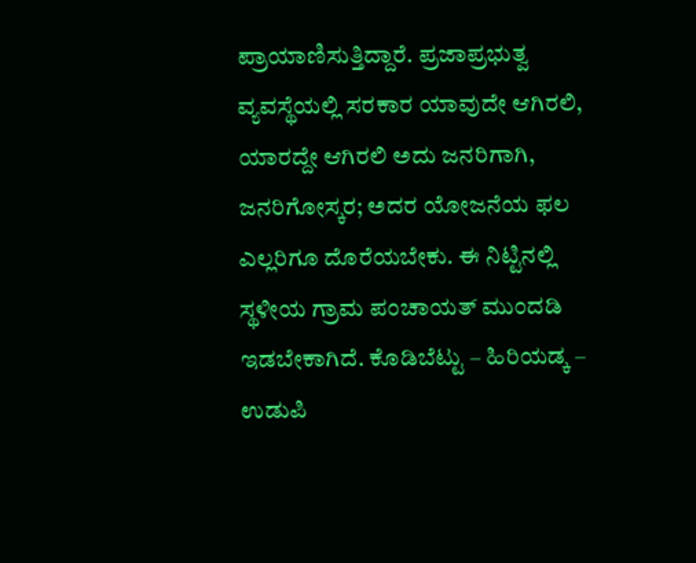ಪ್ರಾಯಾಣಿಸುತ್ತಿದ್ದಾರೆ. ಪ್ರಜಾಪ್ರಭುತ್ವ ವ್ಯವಸ್ಥೆಯಲ್ಲಿ ಸರಕಾರ ಯಾವುದೇ ಆಗಿರಲಿ, ಯಾರದ್ದೇ ಆಗಿರಲಿ ಅದು ಜನರಿಗಾಗಿ, ಜನರಿಗೋಸ್ಕರ; ಅದರ ಯೋಜನೆಯ ಫಲ ಎಲ್ಲರಿಗೂ ದೊರೆಯಬೇಕು. ಈ ನಿಟ್ಟಿನಲ್ಲಿ ಸ್ಥಳೀಯ ಗ್ರಾಮ ಪಂಚಾಯತ್ ಮುಂದಡಿ ಇಡಬೇಕಾಗಿದೆ. ಕೊಡಿಬೆಟ್ಟು – ಹಿರಿಯಡ್ಕ – ಉಡುಪಿ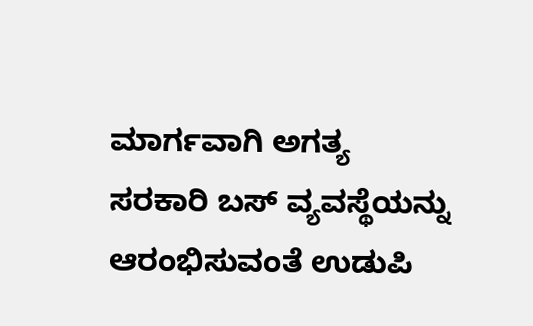ಮಾರ್ಗವಾಗಿ ಅಗತ್ಯ ಸರಕಾರಿ ಬಸ್ ವ್ಯವಸ್ಥೆಯನ್ನು ಆರಂಭಿಸುವಂತೆ ಉಡುಪಿ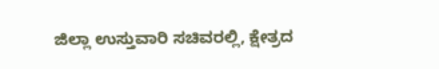ಜಿಲ್ಲಾ ಉಸ್ತುವಾರಿ ಸಚಿವರಲ್ಲಿ, ಕ್ಷೇತ್ರದ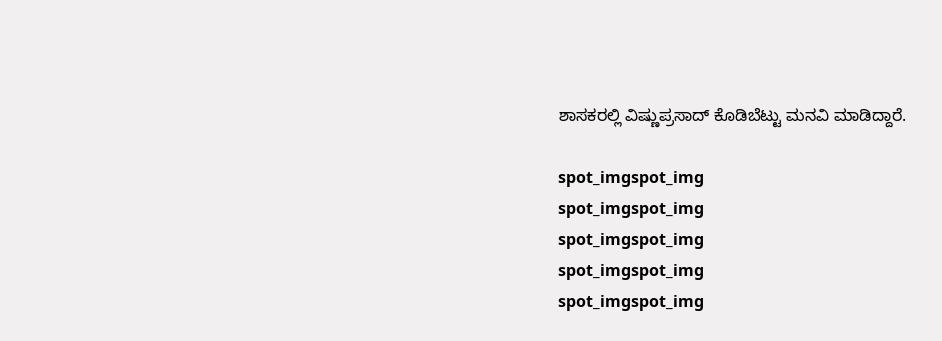ಶಾಸಕರಲ್ಲಿ ವಿಷ್ಣುಪ್ರಸಾದ್ ಕೊಡಿಬೆಟ್ಟು ಮನವಿ ಮಾಡಿದ್ದಾರೆ.

spot_imgspot_img
spot_imgspot_img
spot_imgspot_img
spot_imgspot_img
spot_imgspot_img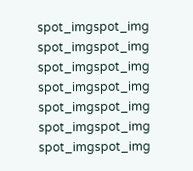spot_imgspot_img
spot_imgspot_img
spot_imgspot_img
spot_imgspot_img
spot_imgspot_img
spot_imgspot_img
spot_imgspot_img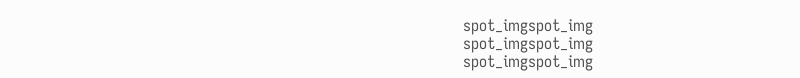spot_imgspot_img
spot_imgspot_img
spot_imgspot_img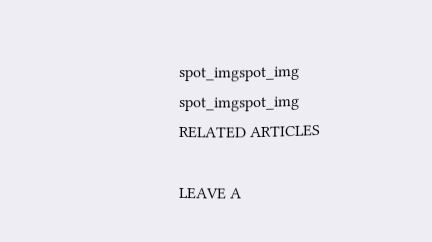spot_imgspot_img
spot_imgspot_img
RELATED ARTICLES

LEAVE A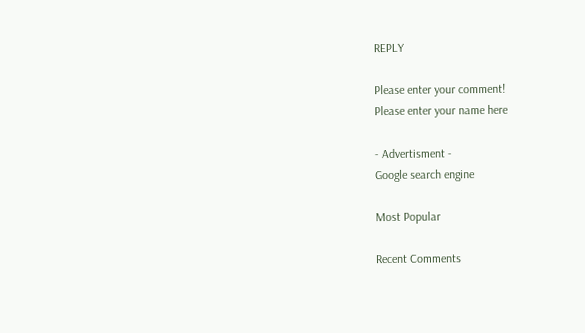REPLY

Please enter your comment!
Please enter your name here

- Advertisment -
Google search engine

Most Popular

Recent Comments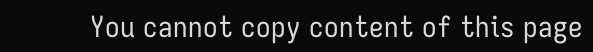You cannot copy content of this page